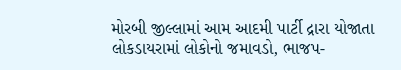મોરબી જીલ્લામાં આમ આદમી પાર્ટી દ્રારા યોજાતા લોકડાયરામાં લોકોનો જમાવડો, ભાજપ-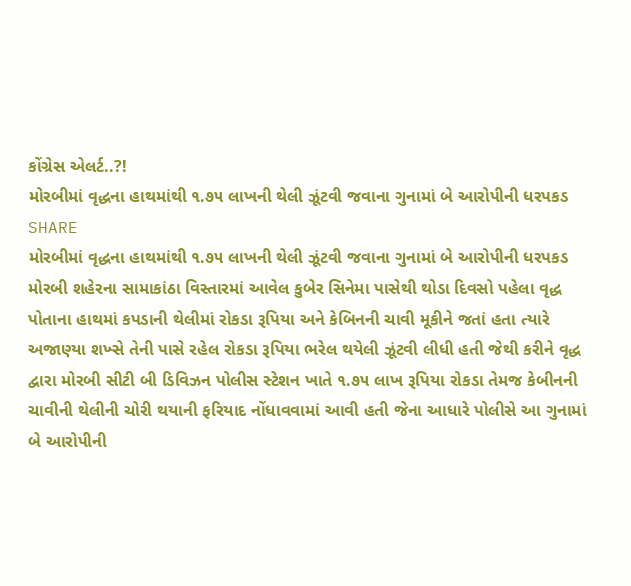કોંગ્રેસ એલર્ટ..?!
મોરબીમાં વૃદ્ધના હાથમાંથી ૧.૭૫ લાખની થેલી ઝૂંટવી જવાના ગુનામાં બે આરોપીની ધરપકડ
SHARE
મોરબીમાં વૃદ્ધના હાથમાંથી ૧.૭૫ લાખની થેલી ઝૂંટવી જવાના ગુનામાં બે આરોપીની ધરપકડ
મોરબી શહેરના સામાકાંઠા વિસ્તારમાં આવેલ કુબેર સિનેમા પાસેથી થોડા દિવસો પહેલા વૃદ્ધ પોતાના હાથમાં કપડાની થેલીમાં રોકડા રૂપિયા અને કેબિનની ચાવી મૂકીને જતાં હતા ત્યારે અજાણ્યા શખ્સે તેની પાસે રહેલ રોકડા રૂપિયા ભરેલ થયેલી ઝૂંટવી લીધી હતી જેથી કરીને વૃદ્ધ દ્વારા મોરબી સીટી બી ડિવિઝન પોલીસ સ્ટેશન ખાતે ૧.૭૫ લાખ રૂપિયા રોકડા તેમજ કેબીનની ચાવીની થેલીની ચોરી થયાની ફરિયાદ નોંધાવવામાં આવી હતી જેના આધારે પોલીસે આ ગુનામાં બે આરોપીની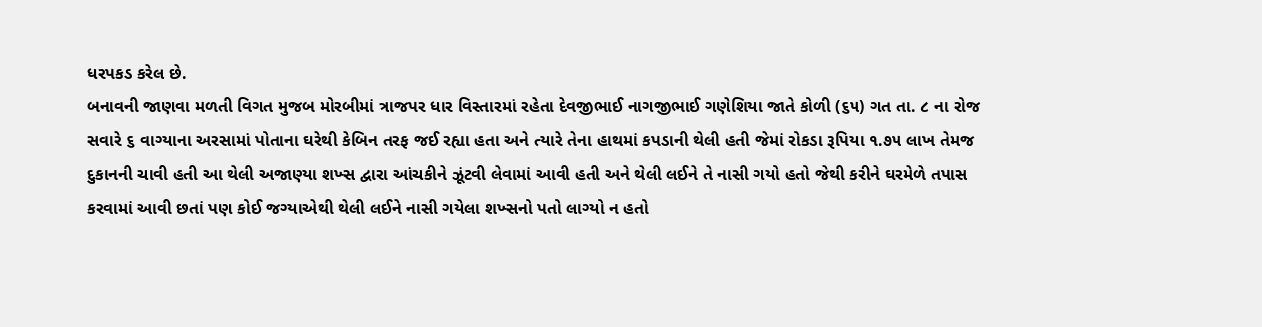ધરપકડ કરેલ છે.
બનાવની જાણવા મળતી વિગત મુજબ મોરબીમાં ત્રાજપર ધાર વિસ્તારમાં રહેતા દેવજીભાઈ નાગજીભાઈ ગણેશિયા જાતે કોળી (૬૫) ગત તા. ૮ ના રોજ સવારે ૬ વાગ્યાના અરસામાં પોતાના ઘરેથી કેબિન તરફ જઈ રહ્યા હતા અને ત્યારે તેના હાથમાં કપડાની થેલી હતી જેમાં રોકડા રૂપિયા ૧.૭૫ લાખ તેમજ દુકાનની ચાવી હતી આ થેલી અજાણ્યા શખ્સ દ્વારા આંચકીને ઝૂંટવી લેવામાં આવી હતી અને થેલી લઈને તે નાસી ગયો હતો જેથી કરીને ઘરમેળે તપાસ કરવામાં આવી છતાં પણ કોઈ જગ્યાએથી થેલી લઈને નાસી ગયેલા શખ્સનો પતો લાગ્યો ન હતો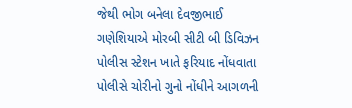જેથી ભોગ બનેલા દેવજીભાઈ ગણેશિયાએ મોરબી સીટી બી ડિવિઝન પોલીસ સ્ટેશન ખાતે ફરિયાદ નોંધવાતા પોલીસે ચોરીનો ગુનો નોંધીને આગળની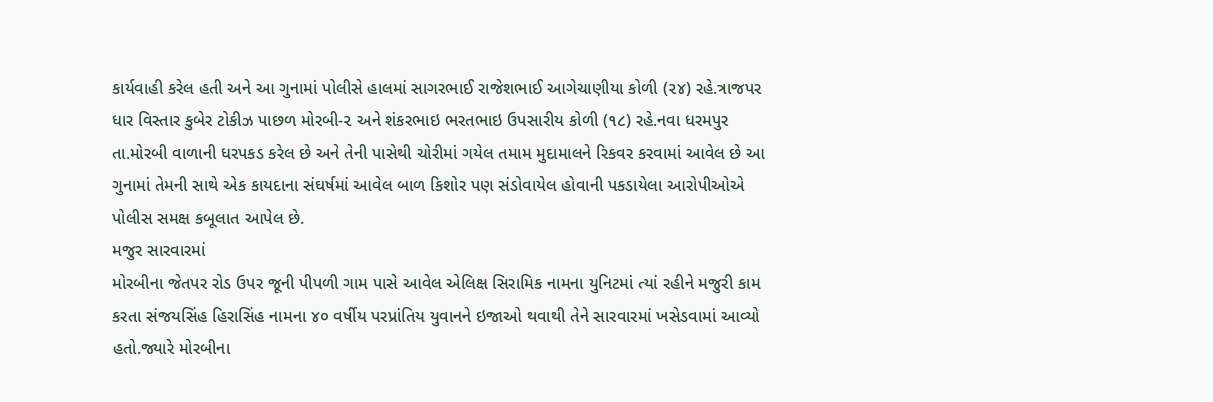કાર્યવાહી કરેલ હતી અને આ ગુનામાં પોલીસે હાલમાં સાગરભાઈ રાજેશભાઈ આગેચાણીયા કોળી (૨૪) રહે.ત્રાજપર ધાર વિસ્તાર કુબેર ટોકીઝ પાછળ મોરબી-૨ અને શંકરભાઇ ભરતભાઇ ઉપસારીય કોળી (૧૮) રહે.નવા ધરમપુર તા.મોરબી વાળાની ધરપકડ કરેલ છે અને તેની પાસેથી ચોરીમાં ગયેલ તમામ મુદામાલને રિકવર કરવામાં આવેલ છે આ ગુનામાં તેમની સાથે એક કાયદાના સંઘર્ષમાં આવેલ બાળ કિશોર પણ સંડોવાયેલ હોવાની પકડાયેલા આરોપીઓએ પોલીસ સમક્ષ કબૂલાત આપેલ છે.
મજુર સારવારમાં
મોરબીના જેતપર રોડ ઉપર જૂની પીપળી ગામ પાસે આવેલ એલિક્ષ સિરામિક નામના યુનિટમાં ત્યાં રહીને મજુરી કામ કરતા સંજયસિંહ હિરાસિંહ નામના ૪૦ વર્ષીય પરપ્રાંતિય યુવાનને ઇજાઓ થવાથી તેને સારવારમાં ખસેડવામાં આવ્યો હતો.જ્યારે મોરબીના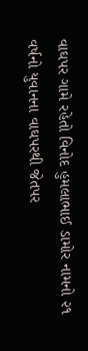વાઘપર ગામે રહેતો વિનોદ હુમલાભાઈ ડામોર નામનો ૨૧ વર્ષનો યુવાનના વાઘપરથી જેતપર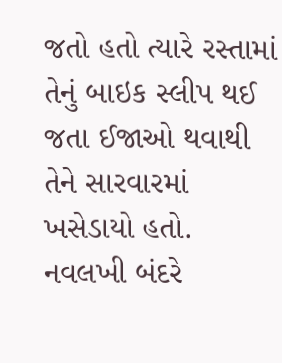જતો હતો ત્યારે રસ્તામાં તેનું બાઇક સ્લીપ થઈ જતા ઈજાઓ થવાથી તેને સારવારમાં ખસેડાયો હતો.
નવલખી બંદરે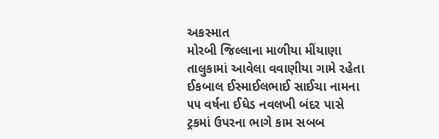અકસ્માત
મોરબી જિલ્લાના માળીયા મીંયાણા તાલુકામાં આવેલા વવાણીયા ગામે રહેતા ઈકબાલ ઈસ્માઈલભાઈ સાઈચા નામના ૫૫ વર્ષના ઈધેડ નવલખી બંદર પાસે ટ્રકમાં ઉપરના ભાગે કામ સબબ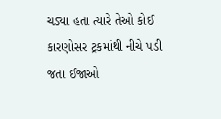ચડ્યા હતા ત્યારે તેઓ કોઈ કારણોસર ટ્રકમાંથી નીચે પડી જતા ઈજાઓ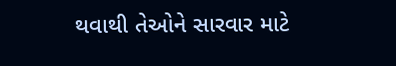થવાથી તેઓને સારવાર માટે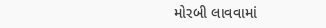મોરબી લાવવામાં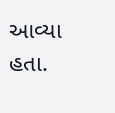આવ્યા હતા.